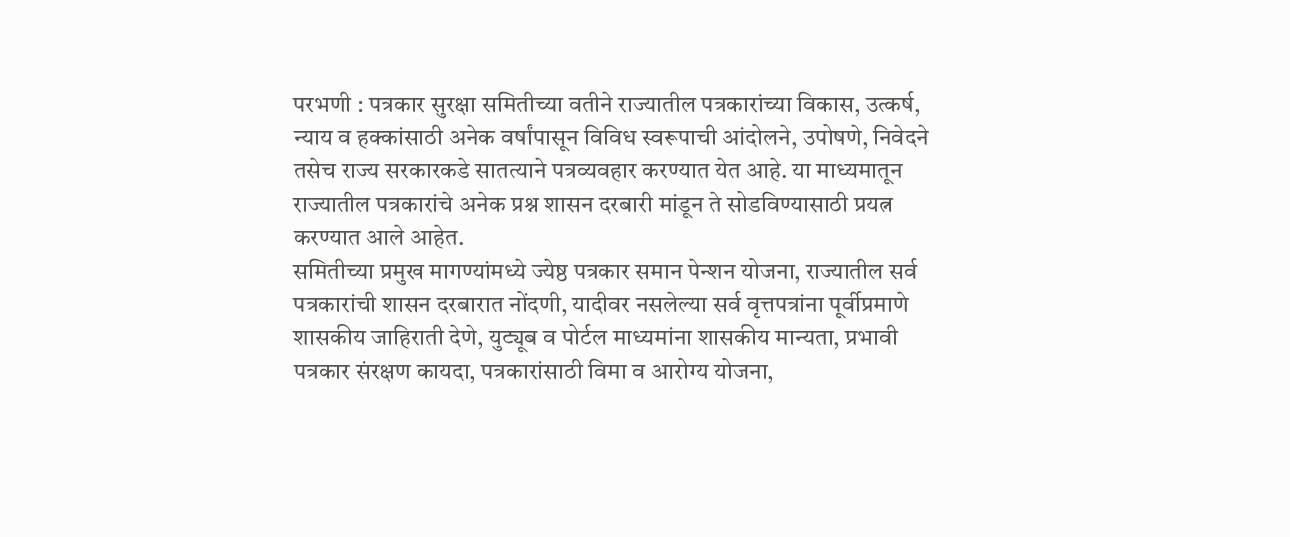परभणी : पत्रकार सुरक्षा समितीच्या वतीने राज्यातील पत्रकारांच्या विकास, उत्कर्ष, न्याय व हक्कांसाठी अनेक वर्षांपासून विविध स्वरूपाची आंदोलने, उपोषणे, निवेदने तसेच राज्य सरकारकडे सातत्याने पत्रव्यवहार करण्यात येत आहे. या माध्यमातून राज्यातील पत्रकारांचे अनेक प्रश्न शासन दरबारी मांडून ते सोडविण्यासाठी प्रयत्न करण्यात आले आहेत.
समितीच्या प्रमुख मागण्यांमध्ये ज्येष्ठ पत्रकार समान पेन्शन योजना, राज्यातील सर्व पत्रकारांची शासन दरबारात नोंदणी, यादीवर नसलेल्या सर्व वृत्तपत्रांना पूर्वीप्रमाणे शासकीय जाहिराती देणे, युट्यूब व पोर्टल माध्यमांना शासकीय मान्यता, प्रभावी पत्रकार संरक्षण कायदा, पत्रकारांसाठी विमा व आरोग्य योजना,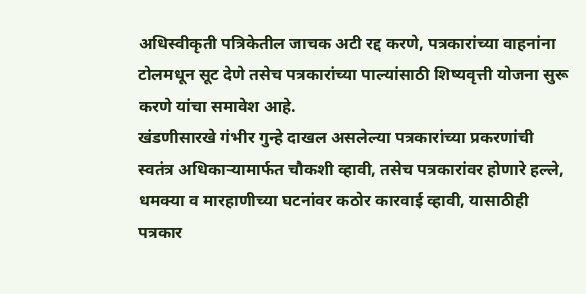अधिस्वीकृती पत्रिकेतील जाचक अटी रद्द करणे, पत्रकारांच्या वाहनांना टोलमधून सूट देणे तसेच पत्रकारांच्या पाल्यांसाठी शिष्यवृत्ती योजना सुरू करणे यांचा समावेश आहे.
खंडणीसारखे गंभीर गुन्हे दाखल असलेल्या पत्रकारांच्या प्रकरणांची स्वतंत्र अधिकाऱ्यामार्फत चौकशी व्हावी, तसेच पत्रकारांवर होणारे हल्ले, धमक्या व मारहाणीच्या घटनांवर कठोर कारवाई व्हावी, यासाठीही पत्रकार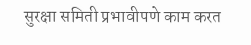सुरक्षा समिती प्रभावीपणे काम करत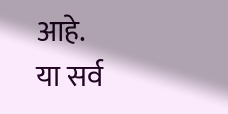आहे.
या सर्व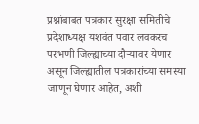प्रश्नांबाबत पत्रकार सुरक्षा समितीचे प्रदेशाध्यक्ष यशवंत पवार लवकरच परभणी जिल्ह्याच्या दौऱ्यावर येणार असून जिल्ह्यातील पत्रकारांच्या समस्या जाणून घेणार आहेत, अशी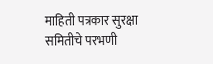माहिती पत्रकार सुरक्षा समितीचे परभणी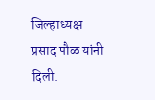जिल्हाध्यक्ष प्रसाद पौळ यांनी दिली.